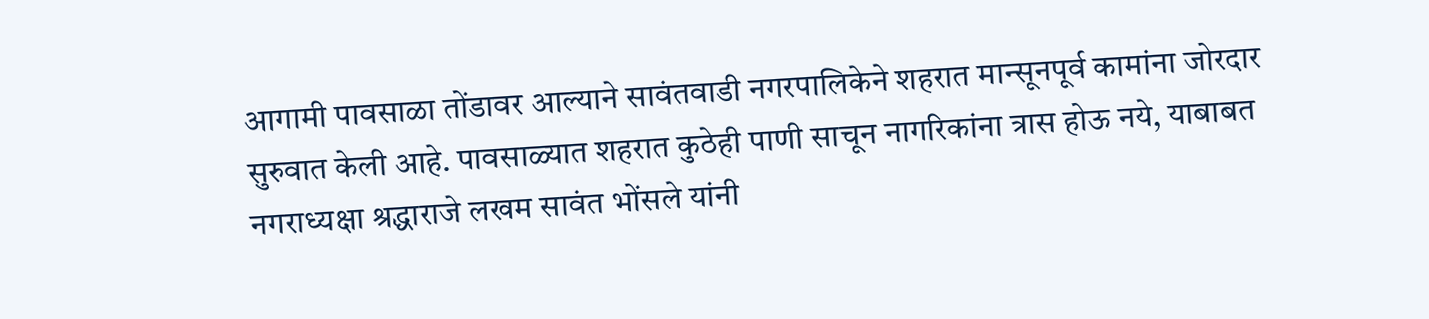आगामी पावसाळा तोंडावर आल्याने सावंतवाडी नगरपालिकेने शहरात मान्सूनपूर्व कामांना जोरदार सुरुवात केली आहे. पावसाळ्यात शहरात कुठेही पाणी साचून नागरिकांना त्रास होऊ नये, याबाबत नगराध्यक्षा श्रद्धाराजे लखम सावंत भोंसले यांनी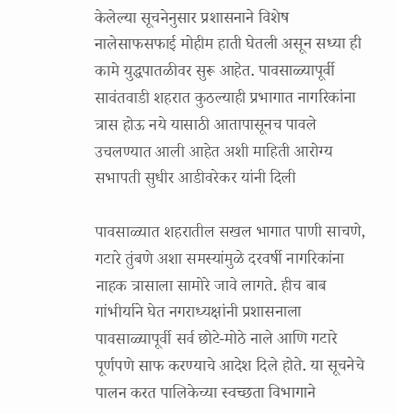केलेल्या सूचनेनुसार प्रशासनाने विशेष नालेसाफसफाई मोहीम हाती घेतली असून सध्या ही कामे युद्धपातळीवर सुरू आहेत. पावसाळ्यापूर्वी सावंतवाडी शहरात कुठल्याही प्रभागात नागरिकांना त्रास होऊ नये यासाठी आतापासूनच पावले उचलण्यात आली आहेत अशी माहिती आरोग्य सभापती सुधीर आडीवरेकर यांनी दिली

पावसाळ्यात शहरातील सखल भागात पाणी साचणे, गटारे तुंबणे अशा समस्यांमुळे दरवर्षी नागरिकांना नाहक त्रासाला सामोरे जावे लागते. हीच बाब गांभीर्याने घेत नगराध्यक्षांनी प्रशासनाला पावसाळ्यापूर्वी सर्व छोटे-मोठे नाले आणि गटारे पूर्णपणे साफ करण्याचे आदेश दिले होते. या सूचनेचे पालन करत पालिकेच्या स्वच्छता विभागाने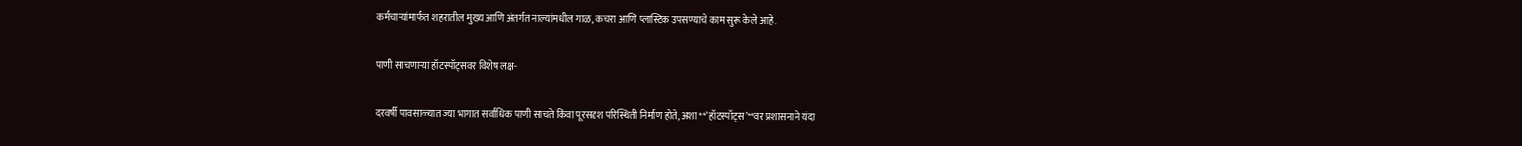कर्मचाऱ्यांमार्फत शहरातील मुख्य आणि अंतर्गत नाल्यांमधील गाळ, कचरा आणि प्लास्टिक उपसण्याचे काम सुरू केले आहे.

पाणी साचणाऱ्या हॉटस्पॉट्सवर विशेष लक्ष-

दरवर्षी पावसाळ्यात ज्या भागात सर्वाधिक पाणी साचते किंवा पूरसदृश परिस्थिती निर्माण होते, अशा **’हॉटस्पॉट्स’**वर प्रशासनाने यंदा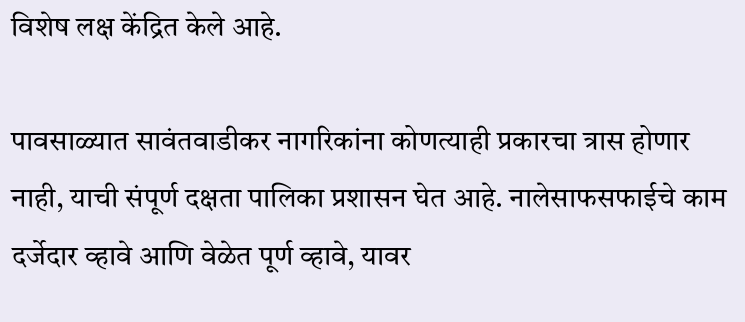विशेष लक्ष केंद्रित केले आहे.

पावसाळ्यात सावंतवाडीकर नागरिकांना कोणत्याही प्रकारचा त्रास होणार नाही, याची संपूर्ण दक्षता पालिका प्रशासन घेत आहे. नालेसाफसफाईचे काम दर्जेदार व्हावे आणि वेळेत पूर्ण व्हावे, यावर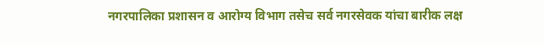नगरपालिका प्रशासन व आरोग्य विभाग तसेच सर्व नगरसेवक यांचा बारीक लक्ष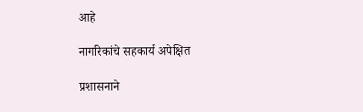आहे

नागरिकांचे सहकार्य अपेक्षित

प्रशासनाने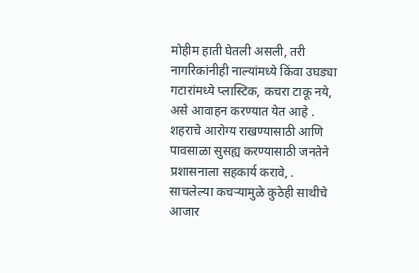मोहीम हाती घेतली असली, तरी नागरिकांनीही नाल्यांमध्ये किंवा उघड्या गटारांमध्ये प्लास्टिक, कचरा टाकू नये, असे आवाहन करण्यात येत आहे . शहराचे आरोग्य राखण्यासाठी आणि पावसाळा सुसह्य करण्यासाठी जनतेने प्रशासनाला सहकार्य करावे, . साचलेल्या कचऱ्यामुळे कुठेही साथीचे आजार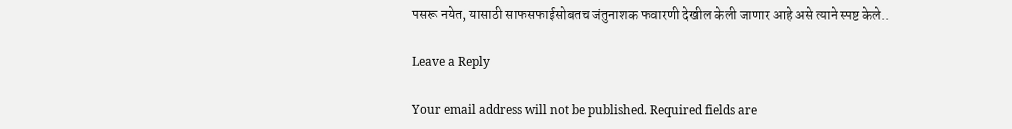पसरू नयेत, यासाठी साफसफाईसोबतच जंतुनाशक फवारणी देखील केली जाणार आहे असे त्याने स्पष्ट केले..

Leave a Reply

Your email address will not be published. Required fields are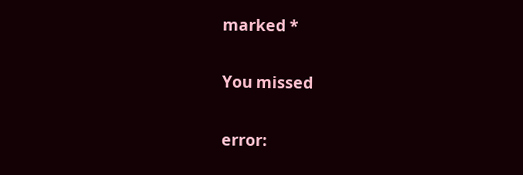marked *

You missed

error: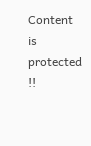Content is protected !!